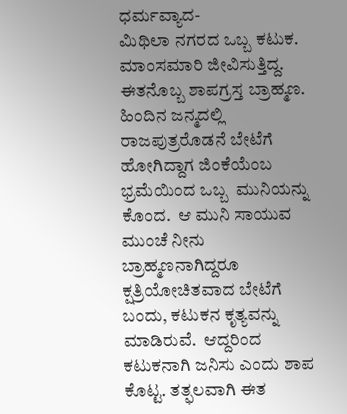ಧರ್ಮವ್ಯಾದ-
ಮಿಥಿಲಾ ನಗರದ ಒಬ್ಬ ಕಟುಕ.  ಮಾಂಸಮಾರಿ ಜೀವಿಸುತ್ತಿದ್ದ.  ಈತನೊಬ್ಬ ಶಾಪಗ್ರಸ್ತ ಬ್ರಾಹ್ಮಣ.  ಹಿಂದಿನ ಜನ್ಮದಲ್ಲಿ ರಾಜಪುತ್ರರೊಡನೆ ಬೇಟೆಗೆ ಹೋಗಿದ್ದಾಗ ಜಿಂಕೆಯೆಂಬ ಭ್ರಮೆಯಿಂದ ಒಬ್ಬ  ಮುನಿಯನ್ನು ಕೊಂದ.  ಆ ಮುನಿ ಸಾಯುವ ಮುಂಚೆ ನೀನು ಬ್ರಾಹ್ಮಣನಾಗಿದ್ದರೂ ಕ್ಷತ್ರಿಯೋಚಿತವಾದ ಬೇಟೆಗೆ ಬಂದು, ಕಟುಕನ ಕೃತ್ಯವನ್ನು ಮಾಡಿರುವೆ.  ಆದ್ದರಿಂದ ಕಟುಕನಾಗಿ ಜನಿಸು ಎಂದು ಶಾಪ ಕೊಟ್ಟ. ತತ್ಫಲವಾಗಿ ಈತ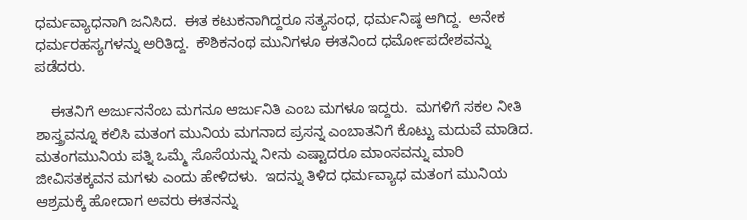ಧರ್ಮವ್ಯಾಧನಾಗಿ ಜನಿಸಿದ.  ಈತ ಕಟುಕನಾಗಿದ್ದರೂ ಸತ್ಯಸಂಧ, ಧರ್ಮನಿಷ್ಠ ಆಗಿದ್ದ.  ಅನೇಕ ಧರ್ಮರಹಸ್ಯಗಳನ್ನು ಅರಿತಿದ್ದ.  ಕೌಶಿಕನಂಥ ಮುನಿಗಳೂ ಈತನಿಂದ ಧರ್ಮೋಪದೇಶವನ್ನು ಪಡೆದರು.

    ಈತನಿಗೆ ಅರ್ಜುನನೆಂಬ ಮಗನೂ ಆರ್ಜುನಿತಿ ಎಂಬ ಮಗಳೂ ಇದ್ದರು.  ಮಗಳಿಗೆ ಸಕಲ ನೀತಿ ಶಾಸ್ತ್ರವನ್ನೂ ಕಲಿಸಿ ಮತಂಗ ಮುನಿಯ ಮಗನಾದ ಪ್ರಸನ್ನ ಎಂಬಾತನಿಗೆ ಕೊಟ್ಟು ಮದುವೆ ಮಾಡಿದ.  ಮತಂಗಮುನಿಯ ಪತ್ನಿ ಒಮ್ಮೆ ಸೊಸೆಯನ್ನು ನೀನು ಎಷ್ಟಾದರೂ ಮಾಂಸವನ್ನು ಮಾರಿ ಜೀವಿಸತಕ್ಕವನ ಮಗಳು ಎಂದು ಹೇಳಿದಳು.  ಇದನ್ನು ತಿಳಿದ ಧರ್ಮವ್ಯಾಧ ಮತಂಗ ಮುನಿಯ ಆಶ್ರಮಕ್ಕೆ ಹೋದಾಗ ಅವರು ಈತನನ್ನು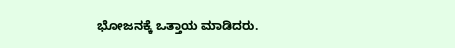ಭೋಜನಕ್ಕೆ ಒತ್ತಾಯ ಮಾಡಿದರು.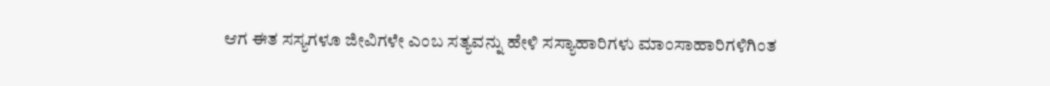ಆಗ ಈತ ಸಸ್ಯಗಳೂ ಜೀವಿಗಳೇ ಎಂಬ ಸತ್ಯವನ್ನು ಹೇಳಿ ಸಸ್ಯಾಹಾರಿಗಳು ಮಾಂಸಾಹಾರಿಗಳಿಗಿಂತ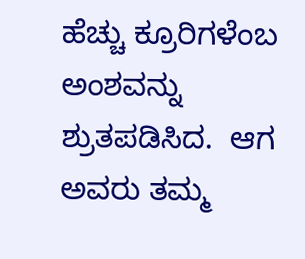ಹೆಚ್ಚು ಕ್ರೂರಿಗಳೆಂಬ ಅಂಶವನ್ನು ಶ್ರುತಪಡಿಸಿದ.  ಆಗ ಅವರು ತಮ್ಮ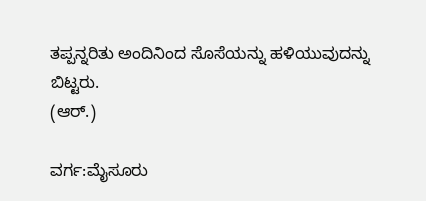ತಪ್ಪನ್ನರಿತು ಅಂದಿನಿಂದ ಸೊಸೆಯನ್ನು ಹಳಿಯುವುದನ್ನು ಬಿಟ್ಟರು.
(ಆರ್.)

ವರ್ಗ:ಮೈಸೂರು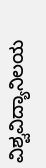ವಿಶ್ವವಿದ್ಯಾನಿಲಯ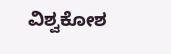ವಿಶ್ವಕೋಶ